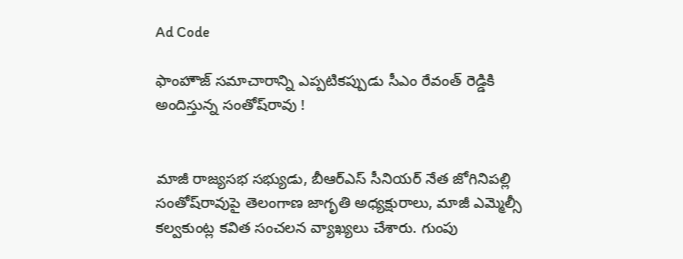Ad Code

ఫాంహౌజ్ సమాచారాన్ని ఎప్పటికప్పుడు సీఎం రేవంత్ రెడ్డికి అందిస్తున్న సంతోష్‌రావు !


మాజీ రాజ్యసభ సభ్యుడు, బీఆర్‌ఎస్‌ సీనియర్ నేత జోగినిపల్లి సంతోష్‌రావుపై తెలంగాణ జాగృతి అధ్యక్షురాలు, మాజీ ఎమ్మెల్సీ కల్వకుంట్ల కవిత సంచలన వ్యాఖ్యలు చేశారు. గుంపు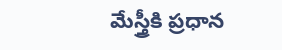మేస్త్రీకి ప్రధాన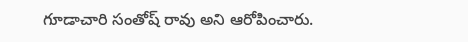గూడాచారి సంతోష్ రావు అని ఆరోపించారు.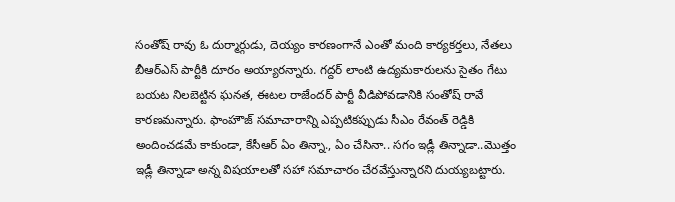సంతోష్ రావు ఓ దుర్మార్గుడు, దెయ్యం కారణంగానే ఎంతో మంది కార్యకర్తలు, నేతలు బీఆర్ఎస్ పార్టీకి దూరం అయ్యారన్నారు. గద్దర్ లాంటి ఉద్యమకారులను సైతం గేటు బయట నిలబెట్టిన ఘనత, ఈటల రాజేందర్ పార్టీ వీడిపోవడానికి సంతోష్ రావే కారణమన్నారు. ఫాంహౌజ్ సమాచారాన్ని ఎప్పటికప్పుడు సీఎం రేవంత్ రెడ్డికి అందించడమే కాకుండా, కేసీఆర్ ఏం తిన్నా., ఏం చేసినా.. సగం ఇడ్లీ తిన్నాడా..మొత్తం ఇడ్లీ తిన్నాడా అన్న విషయాలతో సహా సమాచారం చేరవేస్తున్నారని దుయ్యబట్టారు.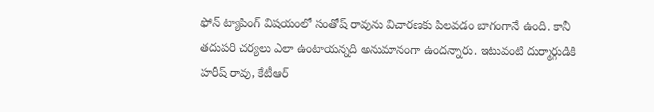ఫోన్ ట్యాపింగ్ విషయంలో సంతోష్ రావును విచారణకు పిలవడం బాగంగానే ఉంది. కానీ తదుపరి చర్యలు ఎలా ఉంటాయన్నది అనుమానంగా ఉందన్నారు. ఇటువంటి దుర్మార్గుడికి హరీష్ రావు, కేటీఆర్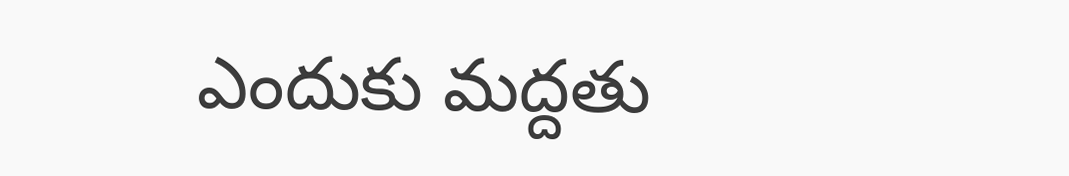ఎందుకు మద్దతు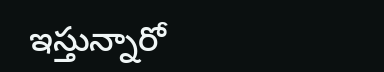ఇస్తున్నారో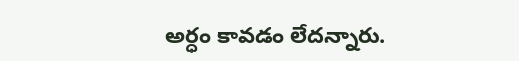అర్ధం కావడం లేదన్నారు.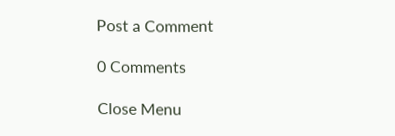Post a Comment

0 Comments

Close Menu